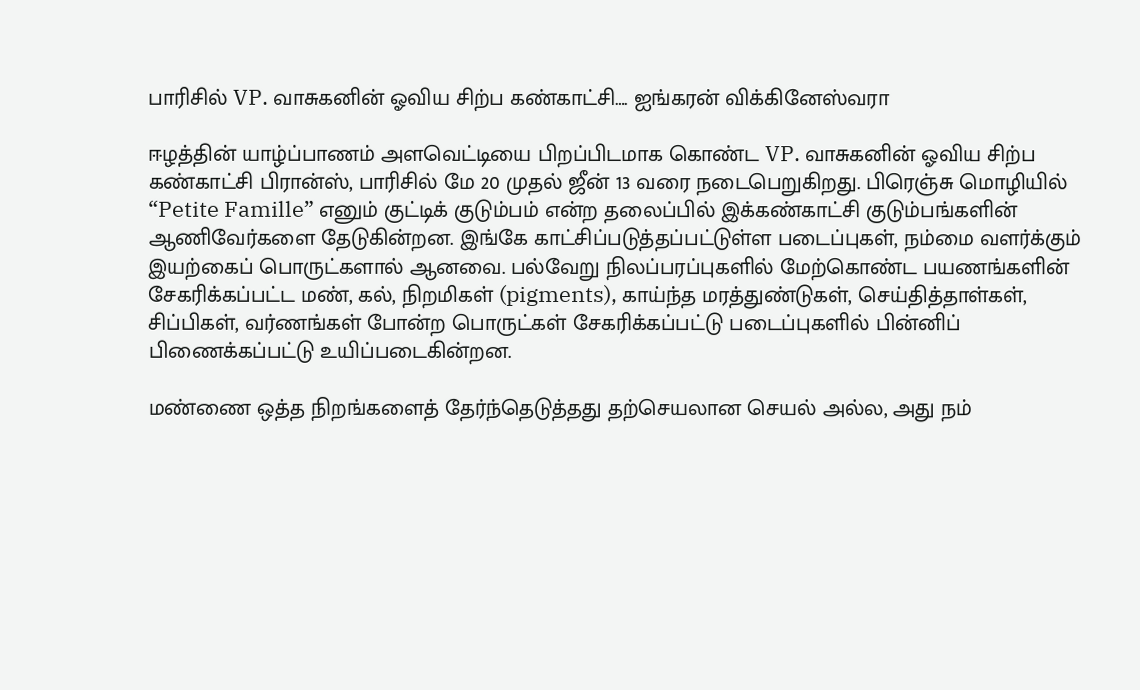பாரிசில் VP. வாசுகனின் ஓவிய சிற்ப கண்காட்சி…. ஐங்கரன் விக்கினேஸ்வரா

ஈழத்தின் யாழ்ப்பாணம் அளவெட்டியை பிறப்பிடமாக கொண்ட VP. வாசுகனின் ஓவிய சிற்ப கண்காட்சி பிரான்ஸ், பாரிசில் மே 20 முதல் ஜீன் 13 வரை நடைபெறுகிறது. பிரெஞ்சு மொழியில் “Petite Famille” எனும் குட்டிக் குடும்பம் என்ற தலைப்பில் இக்கண்காட்சி குடும்பங்களின் ஆணிவேர்களை தேடுகின்றன. இங்கே காட்சிப்படுத்தப்பட்டுள்ள படைப்புகள், நம்மை வளர்க்கும் இயற்கைப் பொருட்களால் ஆனவை. பல்வேறு நிலப்பரப்புகளில் மேற்கொண்ட பயணங்களின் சேகரிக்கப்பட்ட மண், கல், நிறமிகள் (pigments), காய்ந்த மரத்துண்டுகள், செய்தித்தாள்கள், சிப்பிகள், வர்ணங்கள் போன்ற பொருட்கள் சேகரிக்கப்பட்டு படைப்புகளில் பின்னிப் பிணைக்கப்பட்டு உயிப்படைகின்றன.

மண்ணை ஒத்த நிறங்களைத் தேர்ந்தெடுத்தது தற்செயலான செயல் அல்ல, அது நம்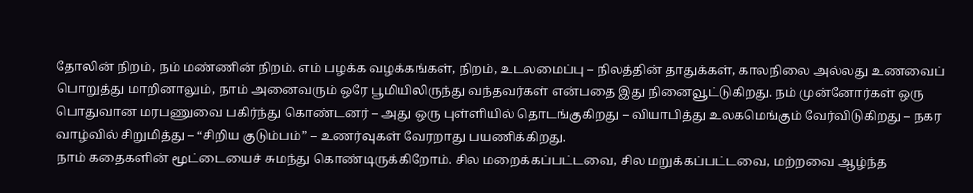தோலின் நிறம், நம் மண்ணின் நிறம். எம் பழக்க வழக்கங்கள், நிறம், உடலமைப்பு – நிலத்தின் தாதுக்கள், காலநிலை அல்லது உணவைப் பொறுத்து மாறினாலும், நாம் அனைவரும் ஒரே பூமியிலிருந்து வந்தவர்கள் என்பதை இது நினைவூட்டுகிறது. நம் முன்னோர்கள் ஒரு பொதுவான மரபணுவை பகிர்ந்து கொண்டனர் – அது ஒரு புள்ளியில் தொடங்குகிறது – வியாபித்து உலகமெங்கும் வேர்விடுகிறது – நகர வாழ்வில் சிறுமித்து – “சிறிய குடும்பம்” – உணர்வுகள் வேரறாது பயணிக்கிறது.
நாம் கதைகளின் மூட்டையைச் சுமந்து கொண்டிருக்கிறோம். சில மறைக்கப்பட்டவை, சில மறுக்கப்பட்டவை, மற்றவை ஆழ்ந்த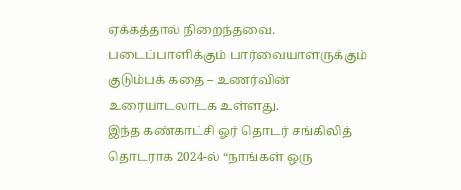ஏக்கத்தால் நிறைந்தவை. படைப்பாளிக்கும் பார்வையாளருக்கும் குடும்பக் கதை – உணர்வின் உரையாடலாடக உள்ளது.
இந்த கண்காட்சி ஓர் தொடர் சங்கிலித் தொடராக 2024-ல் “நாங்கள் ஒரு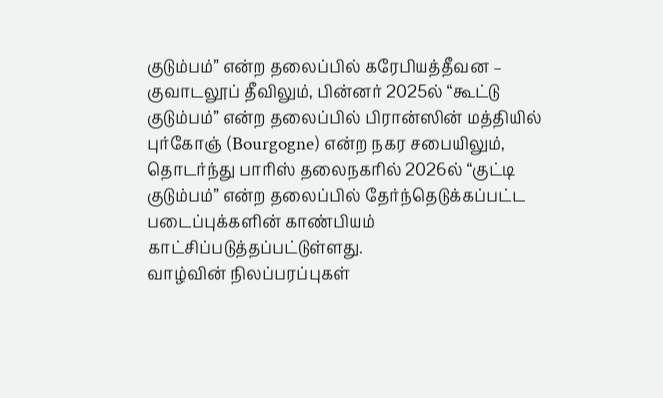குடும்பம்” என்ற தலைப்பில் கரேபியத்தீவன – குவாடலூப் தீவிலும், பின்னர் 2025ல் “கூட்டு குடும்பம்” என்ற தலைப்பில் பிரான்ஸின் மத்தியில் புர்கோஞ் (Bourgogne) என்ற நகர சபையிலும், தொடர்ந்து பாரிஸ் தலைநகரில் 2026ல் “குட்டி குடும்பம்” என்ற தலைப்பில் தேர்ந்தெடுக்கப்பட்ட படைப்புக்களின் காண்பியம் காட்சிப்படுத்தப்பட்டுள்ளது.
வாழ்வின் நிலப்பரப்புகள்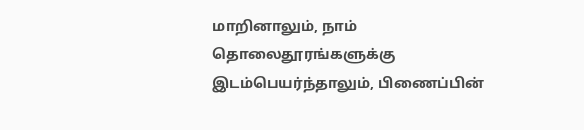மாறினாலும், நாம் தொலைதூரங்களுக்கு இடம்பெயர்ந்தாலும், பிணைப்பின்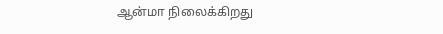ஆன்மா நிலைக்கிறது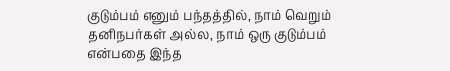குடும்பம் எனும் பந்தத்தில், நாம் வெறும் தனிநபர்கள் அல்ல, நாம் ஒரு குடும்பம் என்பதை இந்த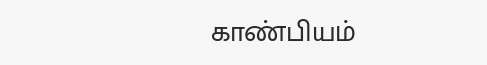காண்பியம்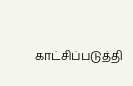காட்சிப்படுத்தி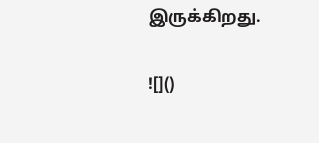இருக்கிறது.

![]()